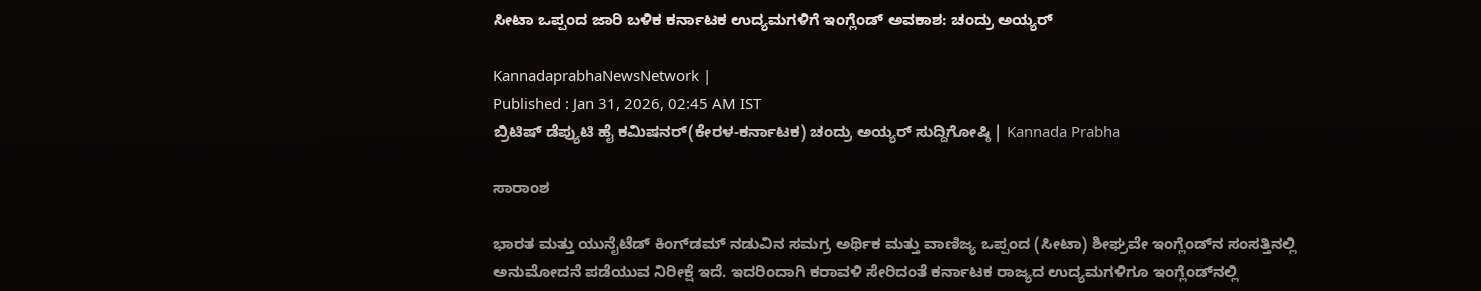ಸೀಟಾ ಒಪ್ಪಂದ ಜಾರಿ ಬಳಿಕ ಕರ್ನಾಟಕ ಉದ್ಯಮಗಳಿಗೆ ಇಂಗ್ಲೆಂಡ್‌ ಅವಕಾಶ: ಚಂದ್ರು ಅಯ್ಯರ್‌

KannadaprabhaNewsNetwork |
Published : Jan 31, 2026, 02:45 AM IST
ಬ್ರಿಟಿಷ್‌ ಡೆಪ್ಯುಟಿ ಹೈ ಕಮಿಷನರ್‌(ಕೇರಳ-ಕರ್ನಾಟಕ) ಚಂದ್ರು ಅಯ್ಯರ್ ಸುದ್ದಿಗೋಷ್ಠಿ | Kannada Prabha

ಸಾರಾಂಶ

ಭಾರತ ಮತ್ತು ಯುನೈಟೆಡ್‌ ಕಿಂಗ್‌ಡಮ್‌ ನಡುವಿನ ಸಮಗ್ರ ಅರ್ಥಿಕ ಮತ್ತು ವಾಣಿಜ್ಯ ಒಪ್ಪಂದ (ಸೀಟಾ) ಶೀಘ್ರವೇ ಇಂಗ್ಲೆಂಡ್‌ನ ಸಂಸತ್ತಿನಲ್ಲಿ ಅನುಮೋದನೆ ಪಡೆಯುವ ನಿರೀಕ್ಷೆ ಇದೆ. ಇದರಿಂದಾಗಿ ಕರಾವಳಿ ಸೇರಿದಂತೆ ಕರ್ನಾಟಕ ರಾಜ್ಯದ ಉದ್ಯಮಗಳಿಗೂ ಇಂಗ್ಲೆಂಡ್‌ನಲ್ಲಿ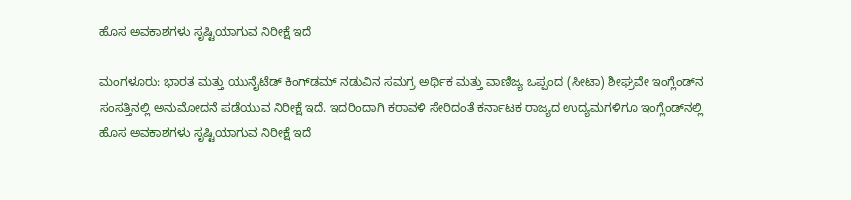ಹೊಸ ಅವಕಾಶಗಳು ಸೃಷ್ಟಿಯಾಗುವ ನಿರೀಕ್ಷೆ ಇದೆ

ಮಂಗಳೂರು: ಭಾರತ ಮತ್ತು ಯುನೈಟೆಡ್‌ ಕಿಂಗ್‌ಡಮ್‌ ನಡುವಿನ ಸಮಗ್ರ ಅರ್ಥಿಕ ಮತ್ತು ವಾಣಿಜ್ಯ ಒಪ್ಪಂದ (ಸೀಟಾ) ಶೀಘ್ರವೇ ಇಂಗ್ಲೆಂಡ್‌ನ ಸಂಸತ್ತಿನಲ್ಲಿ ಅನುಮೋದನೆ ಪಡೆಯುವ ನಿರೀಕ್ಷೆ ಇದೆ. ಇದರಿಂದಾಗಿ ಕರಾವಳಿ ಸೇರಿದಂತೆ ಕರ್ನಾಟಕ ರಾಜ್ಯದ ಉದ್ಯಮಗಳಿಗೂ ಇಂಗ್ಲೆಂಡ್‌ನಲ್ಲಿ ಹೊಸ ಅವಕಾಶಗಳು ಸೃಷ್ಟಿಯಾಗುವ ನಿರೀಕ್ಷೆ ಇದೆ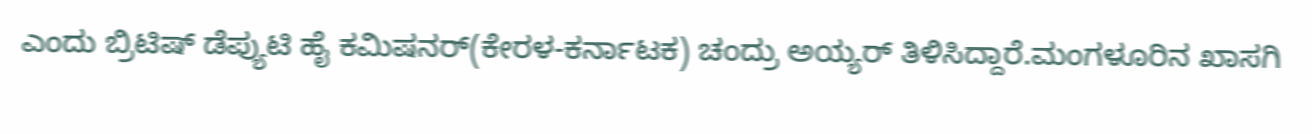ಎಂದು ಬ್ರಿಟಿಷ್‌ ಡೆಪ್ಯುಟಿ ಹೈ ಕಮಿಷನರ್‌(ಕೇರಳ-ಕರ್ನಾಟಕ) ಚಂದ್ರು ಅಯ್ಯರ್ ತಿಳಿಸಿದ್ದಾರೆ.ಮಂಗಳೂರಿನ ಖಾಸಗಿ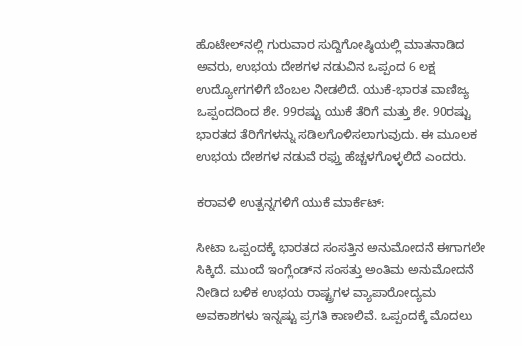ಹೊಟೇಲ್‌ನಲ್ಲಿ ಗುರುವಾರ ಸುದ್ದಿಗೋಷ್ಠಿಯಲ್ಲಿ ಮಾತನಾಡಿದ ಅವರು, ಉಭಯ ದೇಶಗಳ ನಡುವಿನ ಒಪ್ಪಂದ 6 ಲಕ್ಷ ಉದ್ಯೋಗಗಳಿಗೆ ಬೆಂಬಲ ನೀಡಲಿದೆ. ಯುಕೆ-ಭಾರತ ವಾಣಿಜ್ಯ ಒಪ್ಪಂದದಿಂದ ಶೇ. 99ರಷ್ಟು ಯುಕೆ ತೆರಿಗೆ ಮತ್ತು ಶೇ. 90ರಷ್ಟು ಭಾರತದ ತೆರಿಗೆಗಳನ್ನು ಸಡಿಲಗೊಳಿಸಲಾಗುವುದು. ಈ ಮೂಲಕ ಉಭಯ ದೇಶಗಳ ನಡುವೆ ರಫ್ತು ಹೆಚ್ಚಳಗೊಳ್ಳಲಿದೆ ಎಂದರು.

ಕರಾವಳಿ ಉತ್ಪನ್ನಗಳಿಗೆ ಯುಕೆ ಮಾರ್ಕೆಟ್‌:

ಸೀಟಾ ಒಪ್ಪಂದಕ್ಕೆ ಭಾರತದ ಸಂಸತ್ತಿನ ಅನುಮೋದನೆ ಈಗಾಗಲೇ ಸಿಕ್ಕಿದೆ. ಮುಂದೆ ಇಂಗ್ಲೆಂಡ್‌ನ ಸಂಸತ್ತು ಅಂತಿಮ ಅನುಮೋದನೆ ನೀಡಿದ ಬಳಿಕ ಉಭಯ ರಾ‍ಷ್ಟ್ರಗಳ ವ್ಯಾಪಾರೋದ್ಯಮ ಅವಕಾಶಗಳು ಇನ್ನಷ್ಟು ಪ್ರಗತಿ ಕಾಣಲಿವೆ. ಒಪ್ಪಂದಕ್ಕೆ ಮೊದಲು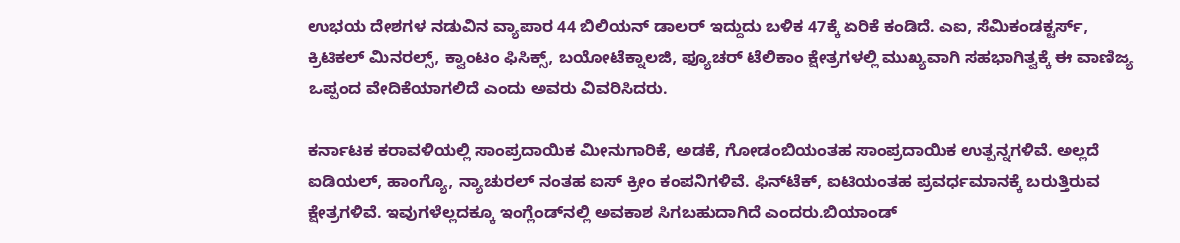ಉಭಯ ದೇಶಗಳ ನಡುವಿನ ವ್ಯಾಪಾರ 44 ಬಿಲಿಯನ್ ಡಾಲರ್ ಇದ್ದುದು ಬಳಿಕ 47ಕ್ಕೆ ಏರಿಕೆ ಕಂಡಿದೆ. ಎಐ, ಸೆಮಿಕಂಡಕ್ಟರ್ಸ್, ಕ್ರಿಟಿಕಲ್ ಮಿನರಲ್ಸ್, ಕ್ವಾಂಟಂ ಫಿಸಿಕ್ಸ್, ಬಯೋಟೆಕ್ನಾಲಜಿ, ಫ್ಯೂಚರ್ ಟೆಲಿಕಾಂ ಕ್ಷೇತ್ರಗಳಲ್ಲಿ ಮುಖ್ಯವಾಗಿ ಸಹಭಾಗಿತ್ವಕ್ಕೆ ಈ ವಾಣಿಜ್ಯ ಒಪ್ಪಂದ ವೇದಿಕೆಯಾಗಲಿದೆ ಎಂದು ಅವರು ವಿವರಿಸಿದರು.

ಕರ್ನಾಟಕ ಕರಾವಳಿಯಲ್ಲಿ ಸಾಂಪ್ರದಾಯಿಕ ಮೀನುಗಾರಿಕೆ, ಅಡಕೆ, ಗೋಡಂಬಿಯಂತಹ ಸಾಂಪ್ರದಾಯಿಕ ಉತ್ಪನ್ನಗಳಿವೆ. ಅಲ್ಲದೆ ಐಡಿಯಲ್‌, ಹಾಂಗ್ಯೊ, ನ್ಯಾಚುರಲ್‌ ನಂತಹ ಐಸ್‌ ಕ್ರೀಂ ಕಂಪನಿಗಳಿವೆ. ಫಿನ್‌ಟೆಕ್‌, ಐಟಿಯಂತಹ ಪ್ರವರ್ಧಮಾನಕ್ಕೆ ಬರುತ್ತಿರುವ ಕ್ಷೇತ್ರಗಳಿವೆ. ಇವುಗಳೆಲ್ಲದಕ್ಕೂ ಇಂಗ್ಲೆಂಡ್‌ನಲ್ಲಿ ಅವಕಾಶ ಸಿಗಬಹುದಾಗಿದೆ ಎಂದರು.ಬಿಯಾಂಡ್‌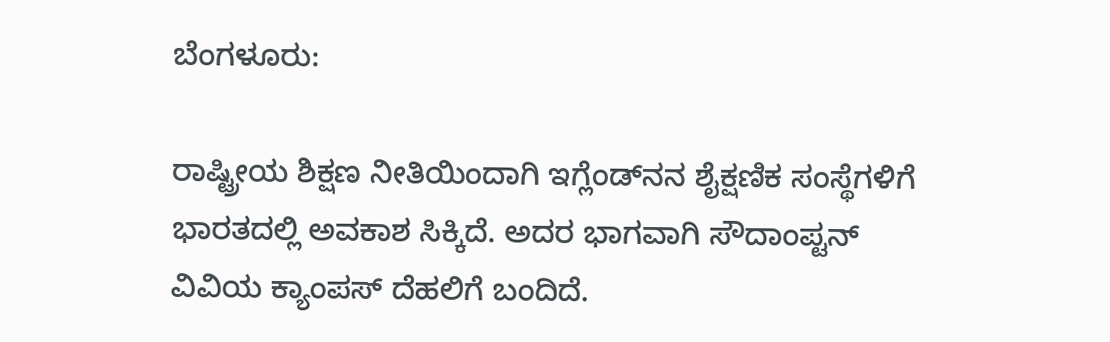ಬೆಂಗಳೂರು:

ರಾಷ್ಟ್ರೀಯ ಶಿಕ್ಷಣ ನೀತಿಯಿಂದಾಗಿ ಇಗ್ಲೆಂಡ್‌ನನ ಶೈಕ್ಷಣಿಕ ಸಂಸ್ಥೆಗಳಿಗೆ ಭಾರತದಲ್ಲಿ ಅವಕಾಶ ಸಿಕ್ಕಿದೆ. ಅದರ ಭಾಗವಾಗಿ ಸೌದಾಂಪ್ಟನ್ ವಿವಿಯ ಕ್ಯಾಂಪಸ್ ದೆಹಲಿಗೆ ಬಂದಿದೆ.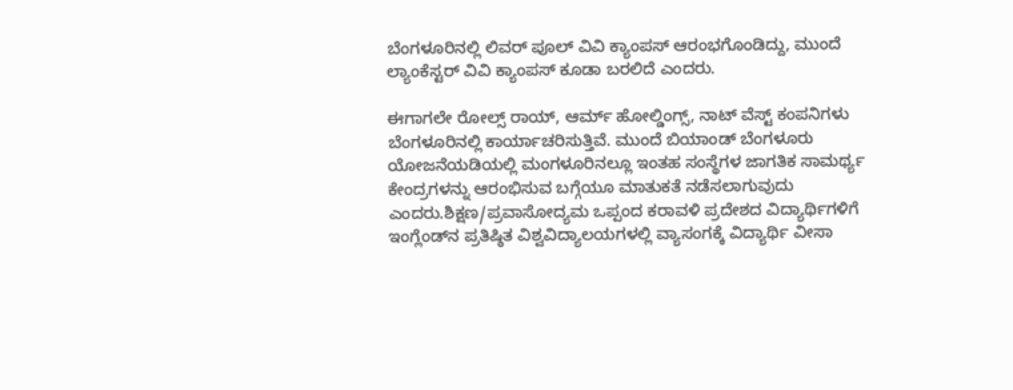ಬೆಂಗಳೂರಿನಲ್ಲಿ ಲಿವರ್ ಪೂಲ್ ವಿವಿ ಕ್ಯಾಂಪಸ್ ಆರಂಭಗೊಂಡಿದ್ದು, ಮುಂದೆ ಲ್ಯಾಂಕೆಸ್ಟರ್ ವಿವಿ ಕ್ಯಾಂಪಸ್ ಕೂಡಾ ಬರಲಿದೆ ಎಂದರು.

ಈಗಾಗಲೇ ರೋಲ್ಸ್ ರಾಯ್, ಆರ್ಮ್ ಹೋಲ್ಡಿಂಗ್ಸ್, ನಾಟ್ ವೆಸ್ಟ್ ಕಂಪನಿಗಳು ಬೆಂಗಳೂರಿನಲ್ಲಿ ಕಾರ್ಯಾಚರಿಸುತ್ತಿವೆ. ಮುಂದೆ ಬಿಯಾಂಡ್ ಬೆಂಗಳೂರು ಯೋಜನೆಯಡಿಯಲ್ಲಿ ಮಂಗಳೂರಿನಲ್ಲೂ ಇಂತಹ ಸಂಸ್ಥೆಗಳ ಜಾಗತಿಕ ಸಾಮರ್ಥ್ಯ ಕೇಂದ್ರಗಳನ್ನು ಆರಂಭಿಸುವ ಬಗ್ಗೆಯೂ ಮಾತುಕತೆ ನಡೆಸಲಾಗುವುದು ಎಂದರು.ಶಿಕ್ಷಣ/ಪ್ರವಾಸೋದ್ಯಮ ಒಪ್ಪಂದ ಕರಾವ‍ಳಿ ಪ್ರದೇಶದ ವಿದ್ಯಾರ್ಥಿಗಳಿಗೆ ಇಂಗ್ಲೆಂಡ್‌ನ ಪ್ರತಿಷ್ಠಿತ ವಿಶ್ವವಿದ್ಯಾಲಯಗಳಲ್ಲಿ ವ್ಯಾಸಂಗಕ್ಕೆ ವಿದ್ಯಾರ್ಥಿ ವೀಸಾ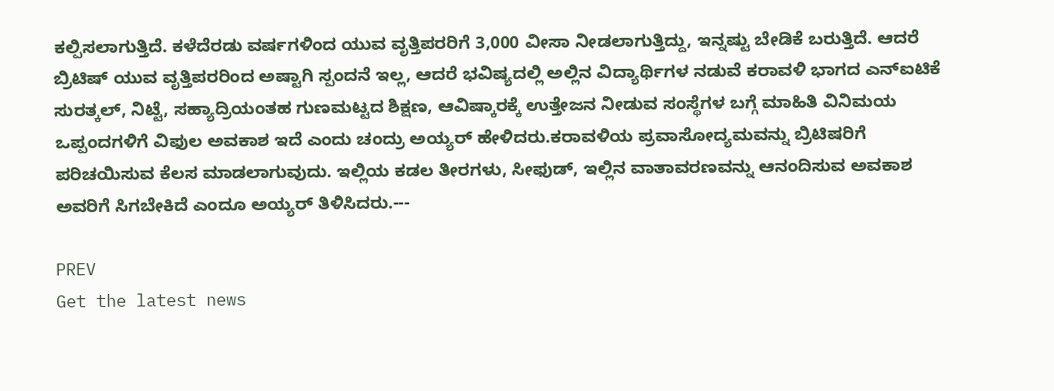ಕಲ್ಪಿಸಲಾಗುತ್ತಿದೆ. ಕಳೆದೆರಡು ವರ್ಷಗಳಿಂದ ಯುವ ವೃತ್ತಿಪರರಿಗೆ 3,000 ವೀಸಾ ನೀಡಲಾಗುತ್ತಿದ್ದು, ಇನ್ನಷ್ಟು ಬೇಡಿಕೆ ಬರುತ್ತಿದೆ. ಆದರೆ ಬ್ರಿಟಿಷ್ ಯುವ ವೃತ್ತಿಪರರಿಂದ ಅಷ್ಟಾಗಿ ಸ್ಪಂದನೆ ಇಲ್ಲ, ಆದರೆ ಭವಿಷ್ಯದಲ್ಲಿ ಅಲ್ಲಿನ ವಿದ್ಯಾರ್ಥಿಗಳ ನಡುವೆ ಕರಾವಳಿ ಭಾಗದ ಎನ್‌ಐಟಿಕೆ ಸುರತ್ಕಲ್‌, ನಿಟ್ಟೆ, ಸಹ್ಯಾದ್ರಿಯಂತಹ ಗುಣಮಟ್ಟದ ಶಿಕ್ಷಣ, ಆವಿಷ್ಕಾರಕ್ಕೆ ಉತ್ತೇಜನ ನೀಡುವ ಸಂಸ್ಥೆಗಳ ಬಗ್ಗೆ ಮಾಹಿತಿ ವಿನಿಮಯ ಒಪ್ಪಂದಗಳಿಗೆ ವಿಫುಲ ಅವಕಾಶ ಇದೆ ಎಂದು ಚಂದ್ರು ಅಯ್ಯರ್‌ ಹೇಳಿದರು.ಕರಾವಳಿಯ ಪ್ರವಾಸೋದ್ಯಮವನ್ನು ಬ್ರಿಟಿಷರಿಗೆ ಪರಿಚಯಿಸುವ ಕೆಲಸ ಮಾಡಲಾಗುವುದು. ಇಲ್ಲಿಯ ಕಡಲ ತೀರಗಳು, ಸೀಫುಡ್, ಇಲ್ಲಿನ ವಾತಾವರಣವನ್ನು ಆನಂದಿಸುವ ಅವಕಾಶ ಅವರಿಗೆ ಸಿಗಬೇಕಿದೆ ಎಂದೂ ಅಯ್ಯರ್ ತಿಳಿಸಿದರು.---

PREV
Get the latest news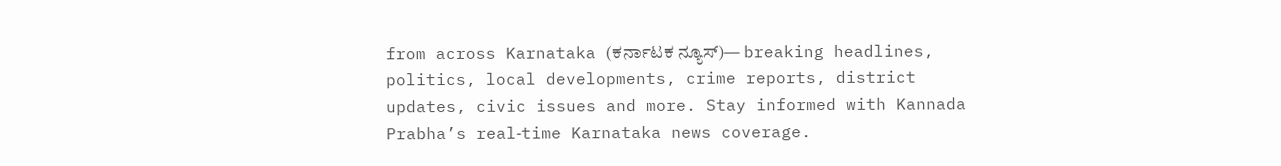from across Karnataka (ಕರ್ನಾಟಕ ನ್ಯೂಸ್)— breaking headlines, politics, local developments, crime reports, district updates, civic issues and more. Stay informed with Kannada Prabha’s real‑time Karnataka news coverage.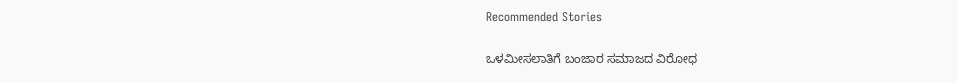Recommended Stories

ಒಳಮೀಸಲಾತಿಗೆ ಬಂಜಾರ ಸಮಾಜದ ವಿರೋಧ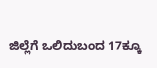ಜಿಲ್ಲೆಗೆ ಒಲಿದುಬಂದ 17ಕ್ಕೂ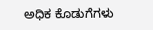ಅಧಿಕ ಕೊಡುಗೆಗಳು